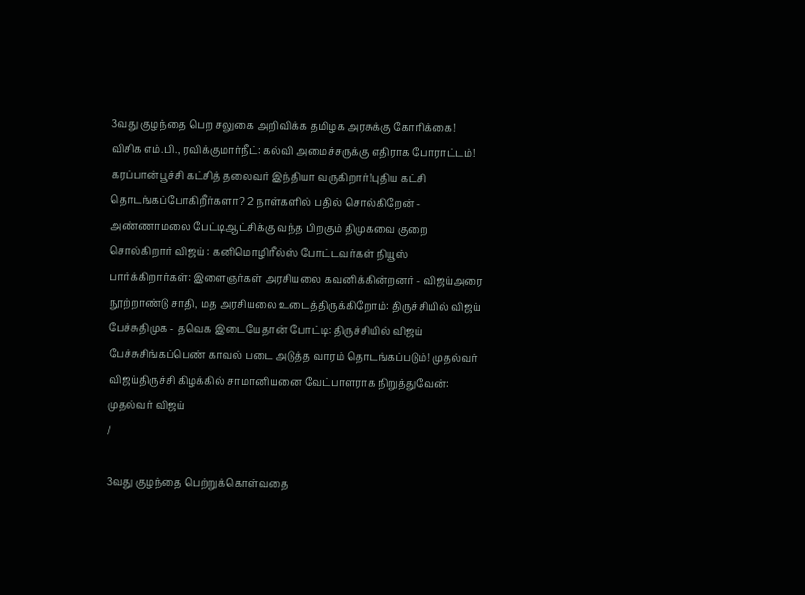3வது குழந்தை பெற சலுகை அறிவிக்க தமிழக அரசுக்கு கோரிக்கை! விசிக எம்.பி., ரவிக்குமார்நீட்: கல்வி அமைச்சருக்கு எதிராக போராட்டம்! கரப்பான்பூச்சி கட்சித் தலைவர் இந்தியா வருகிறார்!புதிய கட்சி தொடங்கப்போகிறீர்களா? 2 நாள்களில் பதில் சொல்கிறேன் - அண்ணாமலை பேட்டிஆட்சிக்கு வந்த பிறகும் திமுகவை குறை சொல்கிறார் விஜய் : கனிமொழிரீல்ஸ் போட்டவர்கள் நியூஸ் பார்க்கிறார்கள்: இளைஞர்கள் அரசியலை கவனிக்கின்றனர் - விஜய்அரை நூற்றாண்டு சாதி, மத அரசியலை உடைத்திருக்கிறோம்: திருச்சியில் விஜய் பேச்சுதிமுக - தவெக இடையேதான் போட்டி: திருச்சியில் விஜய் பேச்சுசிங்கப்பெண் காவல் படை அடுத்த வாரம் தொடங்கப்படும்! முதல்வர் விஜய்திருச்சி கிழக்கில் சாமானியனை வேட்பாளராக நிறுத்துவேன்: முதல்வர் விஜய்
/

3வது குழந்தை பெற்றுக்கொள்வதை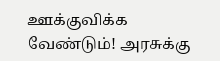ஊக்குவிக்க வேண்டும்! அரசுக்கு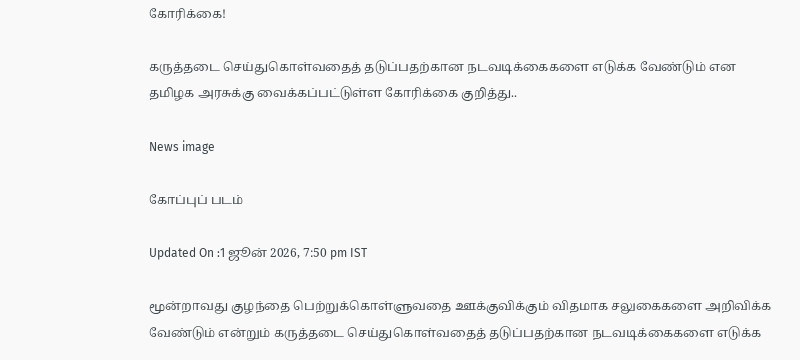கோரிக்கை!

கருத்தடை செய்துகொள்வதைத் தடுப்பதற்கான நடவடிக்கைகளை எடுக்க வேண்டும் என தமிழக அரசுக்கு வைக்கப்பட்டுள்ள கோரிக்கை குறித்து..

News image

கோப்புப் படம்

Updated On :1 ஜூன் 2026, 7:50 pm IST

மூன்றாவது குழந்தை பெற்றுக்கொள்ளுவதை ஊக்குவிக்கும் விதமாக சலுகைகளை அறிவிக்க வேண்டும் என்றும் கருத்தடை செய்துகொள்வதைத் தடுப்பதற்கான நடவடிக்கைகளை எடுக்க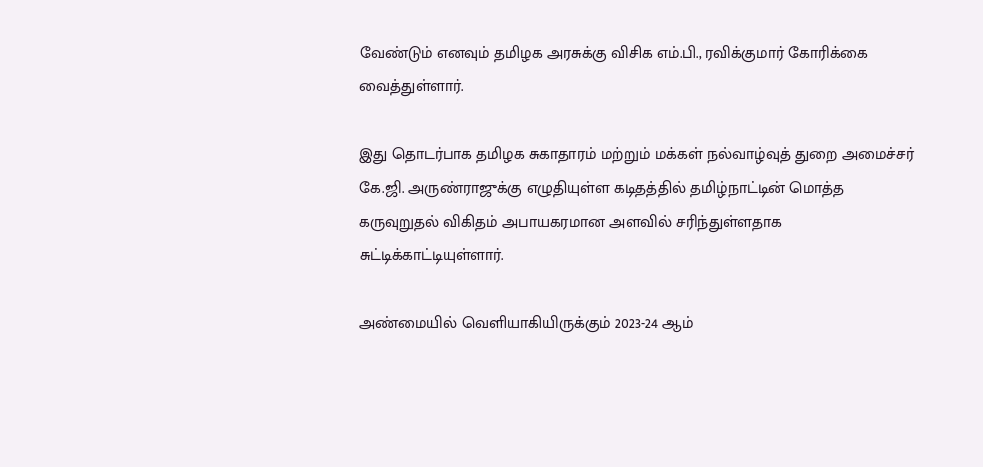வேண்டும் எனவும் தமிழக அரசுக்கு விசிக எம்.பி., ரவிக்குமார் கோரிக்கை வைத்துள்ளார்.

இது தொடர்பாக தமிழக சுகாதாரம் மற்றும் மக்கள் நல்வாழ்வுத் துறை அமைச்சர் கே.ஜி. அருண்ராஜுக்கு எழுதியுள்ள கடிதத்தில் தமிழ்நாட்டின் மொத்த கருவுறுதல் விகிதம் அபாயகரமான அளவில் சரிந்துள்ளதாக சுட்டிக்காட்டியுள்ளார்.

அண்மையில் வெளியாகியிருக்கும் 2023-24 ஆம்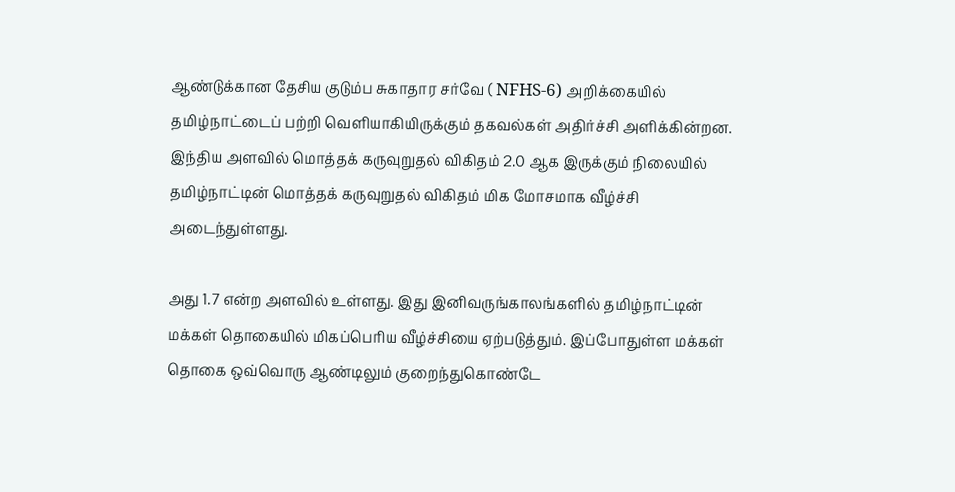ஆண்டுக்கான தேசிய குடும்ப சுகாதார சர்வே ( NFHS-6) அறிக்கையில் தமிழ்நாட்டைப் பற்றி வெளியாகியிருக்கும் தகவல்கள் அதிர்ச்சி அளிக்கின்றன. இந்திய அளவில் மொத்தக் கருவுறுதல் விகிதம் 2.0 ஆக இருக்கும் நிலையில் தமிழ்நாட்டின் மொத்தக் கருவுறுதல் விகிதம் மிக மோசமாக வீழ்ச்சி அடைந்துள்ளது.

அது 1.7 என்ற அளவில் உள்ளது. இது இனிவருங்காலங்களில் தமிழ்நாட்டின் மக்கள் தொகையில் மிகப்பெரிய வீழ்ச்சியை ஏற்படுத்தும். இப்போதுள்ள மக்கள் தொகை ஒவ்வொரு ஆண்டிலும் குறைந்துகொண்டே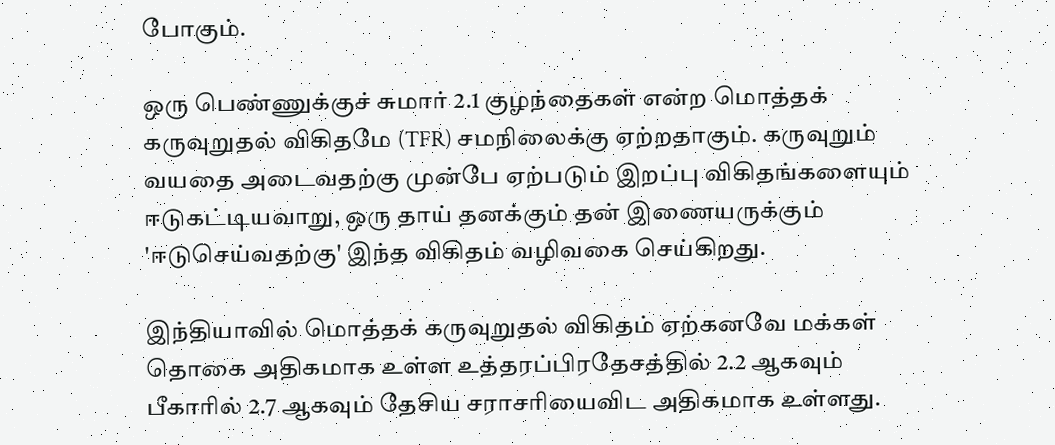போகும்.

ஒரு பெண்ணுக்குச் சுமார் 2.1 குழந்தைகள் என்ற மொத்தக் கருவுறுதல் விகிதமே (TFR) சமநிலைக்கு ஏற்றதாகும். கருவுறும் வயதை அடைவதற்கு முன்பே ஏற்படும் இறப்பு விகிதங்களையும் ஈடுகட்டியவாறு, ஒரு தாய் தனக்கும் தன் இணையருக்கும் 'ஈடுசெய்வதற்கு' இந்த விகிதம் வழிவகை செய்கிறது.

இந்தியாவில் மொத்தக் கருவுறுதல் விகிதம் ஏற்கனவே மக்கள் தொகை அதிகமாக உள்ள உத்தரப்பிரதேசத்தில் 2.2 ஆகவும் பீகாரில் 2.7 ஆகவும் தேசிய சராசரியைவிட அதிகமாக உள்ளது.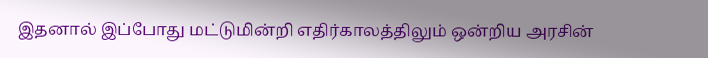இதனால் இப்போது மட்டுமின்றி எதிர்காலத்திலும் ஒன்றிய அரசின்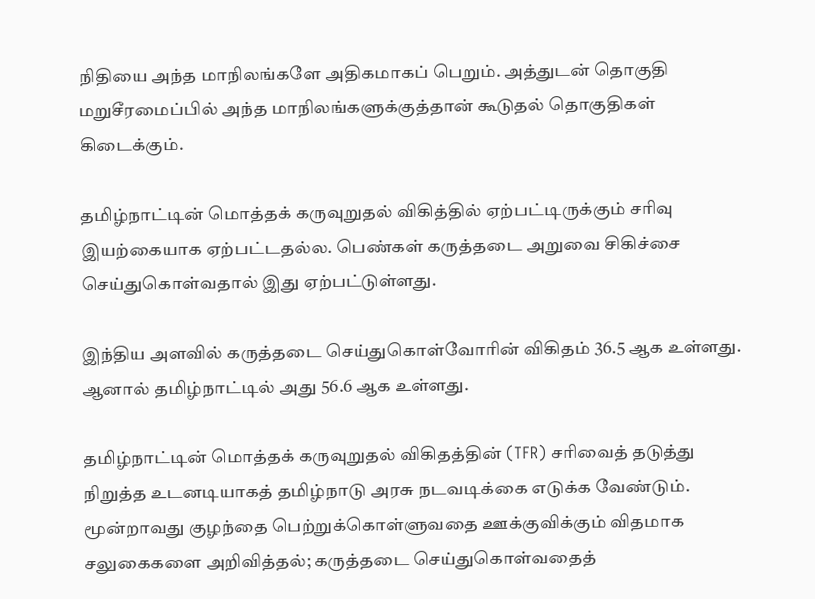நிதியை அந்த மாநிலங்களே அதிகமாகப் பெறும். அத்துடன் தொகுதி மறுசீரமைப்பில் அந்த மாநிலங்களுக்குத்தான் கூடுதல் தொகுதிகள் கிடைக்கும்.

தமிழ்நாட்டின் மொத்தக் கருவுறுதல் விகித்தில் ஏற்பட்டிருக்கும் சரிவு இயற்கையாக ஏற்பட்டதல்ல. பெண்கள் கருத்தடை அறுவை சிகிச்சை செய்துகொள்வதால் இது ஏற்பட்டுள்ளது.

இந்திய அளவில் கருத்தடை செய்துகொள்வோரின் விகிதம் 36.5 ஆக உள்ளது. ஆனால் தமிழ்நாட்டில் அது 56.6 ஆக உள்ளது.

தமிழ்நாட்டின் மொத்தக் கருவுறுதல் விகிதத்தின் (TFR) சரிவைத் தடுத்து நிறுத்த உடனடியாகத் தமிழ்நாடு அரசு நடவடிக்கை எடுக்க வேண்டும். மூன்றாவது குழந்தை பெற்றுக்கொள்ளுவதை ஊக்குவிக்கும் விதமாக சலுகைகளை அறிவித்தல்; கருத்தடை செய்துகொள்வதைத்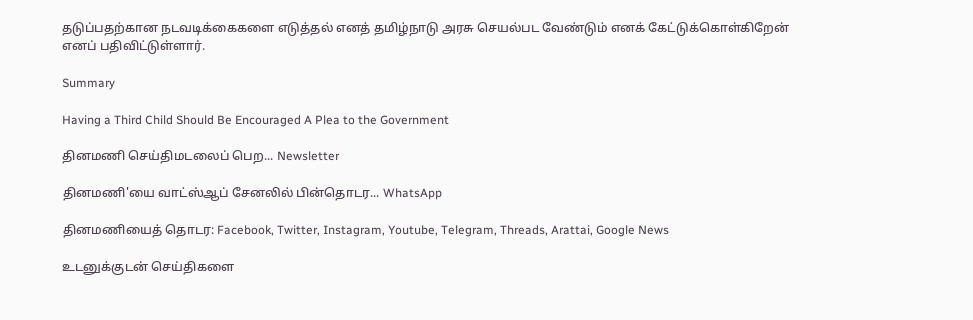தடுப்பதற்கான நடவடிக்கைகளை எடுத்தல் எனத் தமிழ்நாடு அரசு செயல்பட வேண்டும் எனக் கேட்டுக்கொள்கிறேன் எனப் பதிவிட்டுள்ளார்.

Summary

Having a Third Child Should Be Encouraged A Plea to the Government

தினமணி செய்திமடலைப் பெற... Newsletter

தினமணி'யை வாட்ஸ்ஆப் சேனலில் பின்தொடர... WhatsApp

தினமணியைத் தொடர: Facebook, Twitter, Instagram, Youtube, Telegram, Threads, Arattai, Google News

உடனுக்குடன் செய்திகளை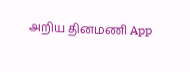அறிய தினமணி App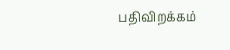பதிவிறக்கம்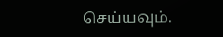செய்யவும்.